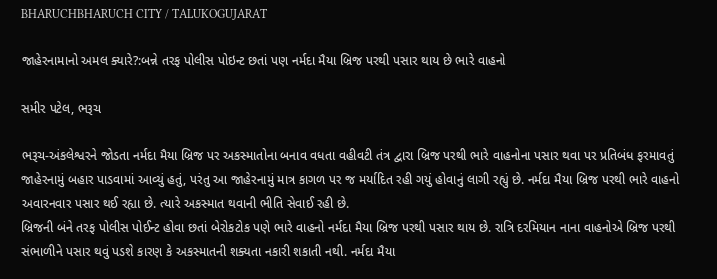BHARUCHBHARUCH CITY / TALUKOGUJARAT

જાહેરનામાનો અમલ ક્યારે?:બન્ને તરફ પોલીસ પોઇન્ટ છતાં પણ નર્મદા મૈયા બ્રિજ પરથી પસાર થાય છે ભારે વાહનો

સમીર પટેલ, ભરૂચ

ભરૂચ-અંકલેશ્વરને જોડતા નર્મદા મૈયા બ્રિજ પર અકસ્માતોના બનાવ વધતા વહીવટી તંત્ર દ્વારા બ્રિજ પરથી ભારે વાહનોના પસાર થવા પર પ્રતિબંધ ફરમાવતું જાહેરનામું બહાર પાડવામાં આવ્યું હતું, પરંતુ આ જાહેરનામું માત્ર કાગળ પર જ મર્યાદિત રહી ગયું હોવાનું લાગી રહ્યું છે. નર્મદા મૈયા બ્રિજ પરથી ભારે વાહનો અવારનવાર પસાર થઈ રહ્યા છે. ત્યારે અકસ્માત થવાની ભીતિ સેવાઈ રહી છે.
બ્રિજની બંને તરફ પોલીસ પોઈન્ટ હોવા છતાં બેરોકટોક પણે ભારે વાહનો નર્મદા મૈયા બ્રિજ પરથી પસાર થાય છે. રાત્રિ દરમિયાન નાના વાહનોએ બ્રિજ પરથી સંભાળીને પસાર થવું પડશે કારણ કે અકસ્માતની શક્યતા નકારી શકાતી નથી. નર્મદા મૈયા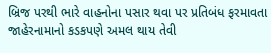બ્રિજ પરથી ભારે વાહનોના પસાર થવા પર પ્રતિબંધ ફરમાવતા જાહેરનામાનો કડકપણે અમલ થાય તેવી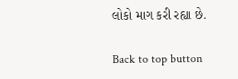લોકો માગ કરી રહ્યા છે.

Back to top button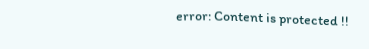error: Content is protected !!